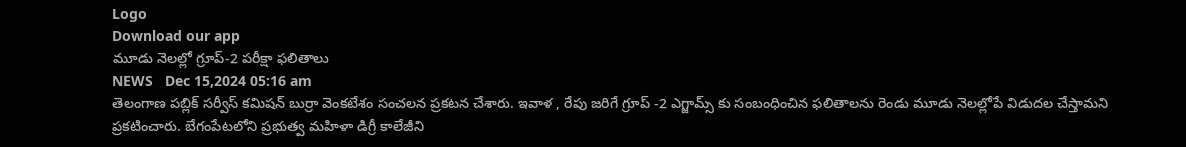Logo
Download our app
మూడు నెలల్లో గ్రూప్-2 ప‌రీక్షా ఫ‌లితాలు
NEWS   Dec 15,2024 05:16 am
తెలంగాణ ప‌బ్లిక్ స‌ర్వీస్ క‌మిష‌న్ బుర్రా వెంక‌టేశం సంచ‌ల‌న ప్ర‌క‌ట‌న చేశారు. ఇవాళ , రేపు జ‌రిగే గ్రూప్ -2 ఎగ్జామ్స్ కు సంబంధించిన ఫ‌లితాల‌ను రెండు మూడు నెల‌ల్లోపే విడుద‌ల చేస్తామ‌ని ప్ర‌క‌టించారు. బేగంపేట‌లోని ప్ర‌భుత్వ మహిళా డిగ్రీ కాలేజీని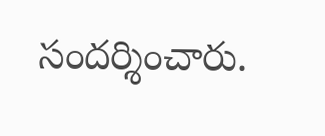సంద‌ర్శించారు.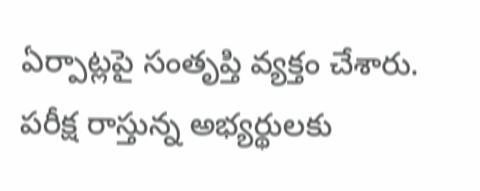ఏర్పాట్ల‌పై సంతృప్తి వ్య‌క్తం చేశారు. ప‌రీక్ష రాస్తున్న అభ్య‌ర్థులకు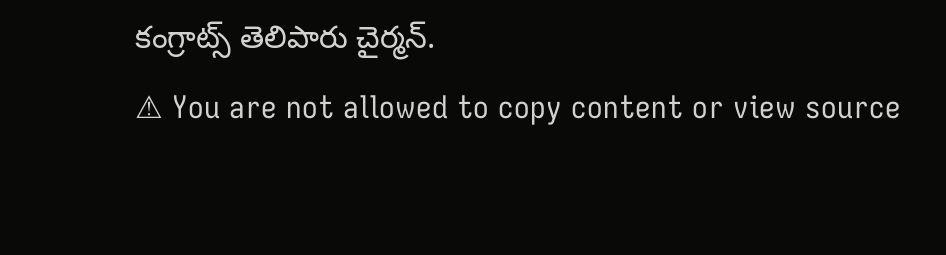కంగ్రాట్స్ తెలిపారు చైర్మ‌న్.
⚠ You are not allowed to copy content or view source